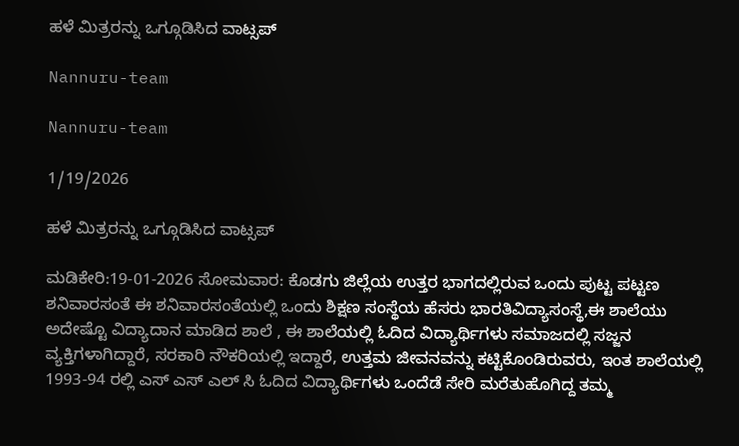ಹಳೆ ಮಿತ್ರರನ್ನು ಒಗ್ಗೂಡಿಸಿದ ವಾಟ್ಸಪ್

Nannuru-team

Nannuru-team

1/19/2026

ಹಳೆ ಮಿತ್ರರನ್ನು ಒಗ್ಗೂಡಿಸಿದ ವಾಟ್ಸಪ್

ಮಡಿಕೇರಿ:19-01-2026 ಸೋಮವಾರ: ಕೊಡಗು ಜಿಲ್ಲೆಯ ಉತ್ತರ ಭಾಗದಲ್ಲಿರುವ ಒಂದು ಪುಟ್ಟ ಪಟ್ಟಣ ಶನಿವಾರಸಂತೆ ಈ ಶನಿವಾರಸಂತೆಯಲ್ಲಿ ಒಂದು ಶಿಕ್ಷಣ ಸಂಸ್ಥೆಯ ಹೆಸರು ಭಾರತಿವಿದ್ಯಾಸಂಸ್ಥೆ,ಈ ಶಾಲೆಯು ಅದೇಷ್ಟೊ ವಿದ್ಯಾದಾನ ಮಾಡಿದ ಶಾಲೆ , ಈ ಶಾಲೆಯಲ್ಲಿ ಓದಿದ ವಿದ್ಯಾರ್ಥಿಗಳು ಸಮಾಜದಲ್ಲಿ ಸಜ್ಜನ ವ್ಯಕ್ತಿಗಳಾಗಿದ್ದಾರೆ, ಸರಕಾರಿ ನೌಕರಿಯಲ್ಲಿ ಇದ್ದಾರೆ, ಉತ್ತಮ ಜೀವನವನ್ನು ಕಟ್ಟಿಕೊಂಡಿರುವರು, ಇಂತ ಶಾಲೆಯಲ್ಲಿ 1993-94 ರಲ್ಲಿ ಎಸ್ ಎಸ್ ಎಲ್ ಸಿ ಓದಿದ ವಿದ್ಯಾರ್ಥಿಗಳು ಒಂದೆಡೆ ಸೇರಿ ಮರೆತುಹೊಗಿದ್ದ ತಮ್ಮ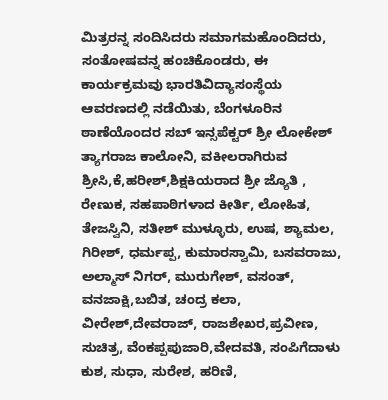ಮಿತ್ರರನ್ನ ಸಂದಿಸಿದರು ಸಮಾಗಮಹೊಂದಿದರು, ಸಂತೋಷವನ್ನ ಹಂಚಿಕೊಂಡರು, ಈ ಕಾರ್ಯಕ್ರಮವು ಭಾರತಿವಿದ್ಯಾಸಂಸ್ಥೆಯ ಆವರಣದಲ್ಲಿ ನಡೆಯಿತು, ಬೆಂಗಳೂರಿನ ಠಾಣೆಯೊಂದರ ಸಬ್ ಇನ್ಸಪೆಕ್ಟರ್ ಶ್ರೀ ಲೋಕೇಶ್ ತ್ಯಾಗರಾಜ ಕಾಲೋನಿ, ವಕೀಲರಾಗಿರುವ ಶ್ರೀಸಿ,ಕೆ,ಹರೀಶ್,ಶಿಕ್ಷಕಿಯರಾದ ಶ್ರೀ ಜ್ಯೊತಿ , ರೇಣುಕ, ಸಹಪಾಠಿಗಳಾದ ಕೀರ್ತಿ, ಲೋಹಿತ, ತೇಜಸ್ವಿನಿ, ಸತೀಶ್ ಮುಳ್ಳೂರು, ಉಷ, ಶ್ಯಾಮಲ, ಗಿರೀಶ್, ಧರ್ಮಪ್ಪ, ಕುಮಾರಸ್ವಾಮಿ, ಬಸವರಾಜು, ಅಲ್ಮಾಸ್ ನಿಗರ್, ಮುರುಗೇಶ್, ವಸಂತ್, ವನಜಾಕ್ಷಿ,ಬಬಿತ, ಚಂದ್ರ ಕಲಾ, ವೀರೇಶ್,ದೇವರಾಜ್, ರಾಜಶೇಖರ,ಪ್ರವೀಣ, ಸುಚಿತ್ರ, ವೆಂಕಪ್ಪಪುಜಾರಿ,ವೇದವತಿ, ಸಂಪಿಗೆದಾಳು ಕುಶ, ಸುಧಾ, ಸುರೇಶ, ಹರಿಣಿ,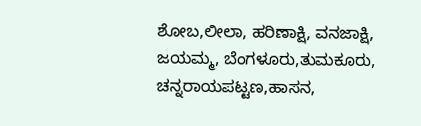ಶೋಬ,ಲೀಲಾ, ಹರಿಣಾಕ್ಷಿ, ವನಜಾಕ್ಷಿ, ಜಯಮ್ಮ, ಬೆಂಗಳೂರು,ತುಮಕೂರು, ಚನ್ನರಾಯಪಟ್ಟಣ,ಹಾಸನ,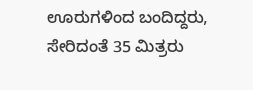ಊರುಗಳಿಂದ ಬಂದಿದ್ದರು, ಸೇರಿದಂತೆ 35 ಮಿತ್ರರು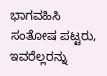ಭಾಗವಹಿಸಿ ಸಂತೋಷ ಪಟ್ಟರು, ಇವರೆಲ್ಲರನ್ನು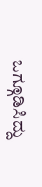ಒಗ್ಗೂಡಿಸಿದ್ದು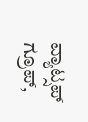ವ್ಯಾಟ್ಸಪ್ ಗ್ರೂಪ್,